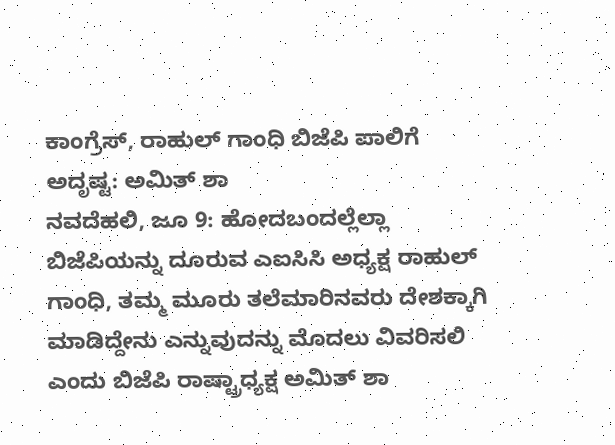ಕಾಂಗ್ರೆಸ್, ರಾಹುಲ್ ಗಾಂಧಿ ಬಿಜೆಪಿ ಪಾಲಿಗೆ ಅದೃಷ್ಟ: ಅಮಿತ್ ಶಾ
ನವದೆಹಲಿ, ಜೂ 9: ಹೋದಬಂದಲ್ಲೆಲ್ಲಾ ಬಿಜೆಪಿಯನ್ನು ದೂರುವ ಎಐಸಿಸಿ ಅಧ್ಯಕ್ಷ ರಾಹುಲ್ ಗಾಂಧಿ, ತಮ್ಮ ಮೂರು ತಲೆಮಾರಿನವರು ದೇಶಕ್ಕಾಗಿ ಮಾಡಿದ್ದೇನು ಎನ್ನುವುದನ್ನು ಮೊದಲು ವಿವರಿಸಲಿ ಎಂದು ಬಿಜೆಪಿ ರಾಷ್ಟ್ರಾಧ್ಯಕ್ಷ ಅಮಿತ್ ಶಾ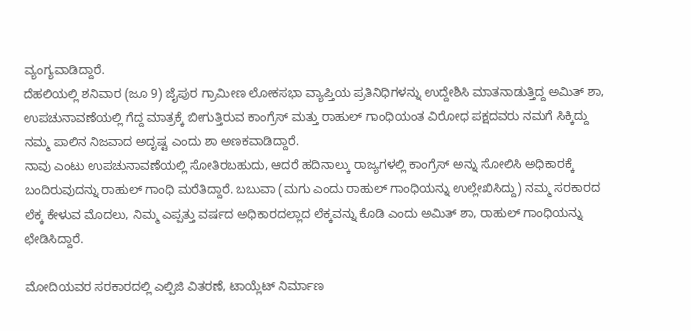ವ್ಯಂಗ್ಯವಾಡಿದ್ದಾರೆ.
ದೆಹಲಿಯಲ್ಲಿ ಶನಿವಾರ (ಜೂ 9) ಜೈಪುರ ಗ್ರಾಮೀಣ ಲೋಕಸಭಾ ವ್ಯಾಪ್ತಿಯ ಪ್ರತಿನಿಧಿಗಳನ್ನು ಉದ್ದೇಶಿಸಿ ಮಾತನಾಡುತ್ತಿದ್ದ ಅಮಿತ್ ಶಾ, ಉಪಚುನಾವಣೆಯಲ್ಲಿ ಗೆದ್ದ ಮಾತ್ರಕ್ಕೆ ಬೀಗುತ್ತಿರುವ ಕಾಂಗ್ರೆಸ್ ಮತ್ತು ರಾಹುಲ್ ಗಾಂಧಿಯಂತ ವಿರೋಧ ಪಕ್ಷದವರು ನಮಗೆ ಸಿಕ್ಕಿದ್ದು ನಮ್ಮ ಪಾಲಿನ ನಿಜವಾದ ಅದೃಷ್ಟ ಎಂದು ಶಾ ಅಣಕವಾಡಿದ್ದಾರೆ.
ನಾವು ಎಂಟು ಉಪಚುನಾವಣೆಯಲ್ಲಿ ಸೋತಿರಬಹುದು, ಆದರೆ ಹದಿನಾಲ್ಕು ರಾಜ್ಯಗಳಲ್ಲಿ ಕಾಂಗ್ರೆಸ್ ಅನ್ನು ಸೋಲಿಸಿ ಅಧಿಕಾರಕ್ಕೆ ಬಂದಿರುವುದನ್ನು ರಾಹುಲ್ ಗಾಂಧಿ ಮರೆತಿದ್ದಾರೆ. ಬಬುವಾ (ಮಗು ಎಂದು ರಾಹುಲ್ ಗಾಂಧಿಯನ್ನು ಉಲ್ಲೇಖಿಸಿದ್ದು) ನಮ್ಮ ಸರಕಾರದ ಲೆಕ್ಕ ಕೇಳುವ ಮೊದಲು, ನಿಮ್ಮ ಎಪ್ಪತ್ತು ವರ್ಷದ ಅಧಿಕಾರದಲ್ಲಾದ ಲೆಕ್ಕವನ್ನು ಕೊಡಿ ಎಂದು ಅಮಿತ್ ಶಾ, ರಾಹುಲ್ ಗಾಂಧಿಯನ್ನು ಛೇಡಿಸಿದ್ದಾರೆ.

ಮೋದಿಯವರ ಸರಕಾರದಲ್ಲಿ ಎಲ್ಪಿಜಿ ವಿತರಣೆ, ಟಾಯ್ಲೆಟ್ ನಿರ್ಮಾಣ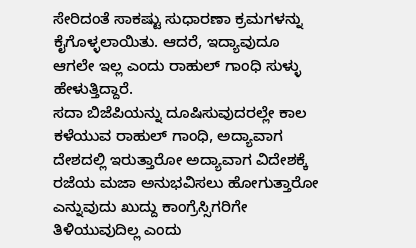ಸೇರಿದಂತೆ ಸಾಕಷ್ಟು ಸುಧಾರಣಾ ಕ್ರಮಗಳನ್ನು ಕೈಗೊಳ್ಳಲಾಯಿತು. ಆದರೆ, ಇದ್ಯಾವುದೂ ಆಗಲೇ ಇಲ್ಲ ಎಂದು ರಾಹುಲ್ ಗಾಂಧಿ ಸುಳ್ಳು ಹೇಳುತ್ತಿದ್ದಾರೆ.
ಸದಾ ಬಿಜೆಪಿಯನ್ನು ದೂಷಿಸುವುದರಲ್ಲೇ ಕಾಲ ಕಳೆಯುವ ರಾಹುಲ್ ಗಾಂಧಿ, ಅದ್ಯಾವಾಗ ದೇಶದಲ್ಲಿ ಇರುತ್ತಾರೋ ಅದ್ಯಾವಾಗ ವಿದೇಶಕ್ಕೆ ರಜೆಯ ಮಜಾ ಅನುಭವಿಸಲು ಹೋಗುತ್ತಾರೋ ಎನ್ನುವುದು ಖುದ್ದು ಕಾಂಗ್ರೆಸ್ಸಿಗರಿಗೇ ತಿಳಿಯುವುದಿಲ್ಲ ಎಂದು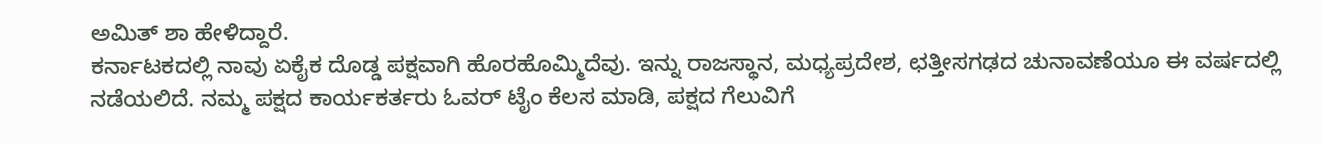ಅಮಿತ್ ಶಾ ಹೇಳಿದ್ದಾರೆ.
ಕರ್ನಾಟಕದಲ್ಲಿ ನಾವು ಏಕೈಕ ದೊಡ್ಡ ಪಕ್ಷವಾಗಿ ಹೊರಹೊಮ್ಮಿದೆವು. ಇನ್ನು ರಾಜಸ್ಥಾನ, ಮಧ್ಯಪ್ರದೇಶ, ಛತ್ತೀಸಗಢದ ಚುನಾವಣೆಯೂ ಈ ವರ್ಷದಲ್ಲಿ ನಡೆಯಲಿದೆ. ನಮ್ಮ ಪಕ್ಷದ ಕಾರ್ಯಕರ್ತರು ಓವರ್ ಟೈಂ ಕೆಲಸ ಮಾಡಿ, ಪಕ್ಷದ ಗೆಲುವಿಗೆ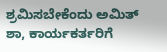ಶ್ರಮಿಸಬೇಕೆಂದು ಅಮಿತ್ ಶಾ, ಕಾರ್ಯಕರ್ತರಿಗೆ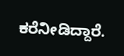ಕರೆನೀಡಿದ್ದಾರೆ.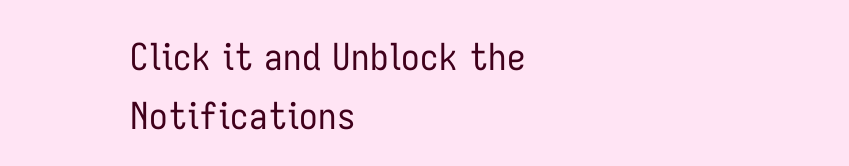Click it and Unblock the Notifications